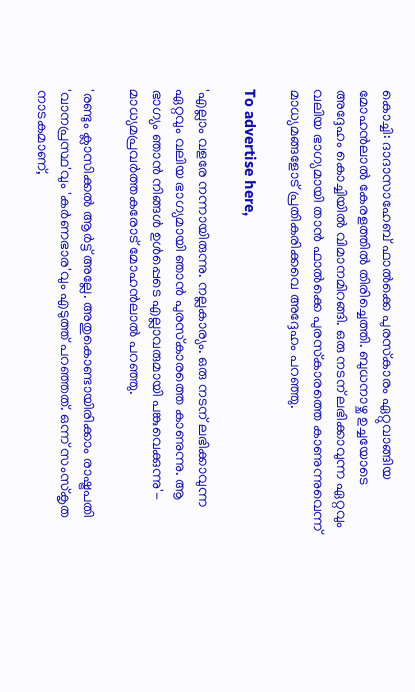കൊച്ചി: ദാദാസാഹേബ് ഫാല്‍ക്കെ പുരസ്‌കാരം ഏറ്റുവാങ്ങിയ മോഹന്‍ലാല്‍ കേരളത്തില്‍ തിരിച്ചെത്തി. ബുധനാഴ്ച ഉച്ചയോടെ അദ്ദേഹം കൊച്ചിയില്‍ വിമാനമിറങ്ങി. ഒരു നടന് ലഭിക്കാവുന്ന ഏറ്റവും വലിയ ഭാഗ്യമായി താന്‍ ഫാല്‍ക്കെ പുരസ്‌കാരത്തെ കാണുന്നുവെന്ന് മാധ്യമങ്ങളോട് പ്രതികരിക്കവെ അദ്ദേഹം പറഞ്ഞു.

To advertise here,

'എല്ലാം വളരേ നന്നായിരുന്നു. നല്ലകാര്യം. ഒരു നടന് ലഭിക്കാവുന്ന ഏറ്റവും വലിയ ഭാഗ്യമായി ഞാന്‍ പുരസ്‌കാരത്തെ കാണുന്നു. ആ ഭാഗ്യം ഞാന്‍ നിങ്ങള്‍ ഉള്‍പ്പെടെ എല്ലാവരുമായി പങ്കുവെക്കുന്നു'- മാധ്യമപ്രവര്‍ത്തകരോട് മോഹന്‍ലാല്‍ പറഞ്ഞു.

'രണ്ടും ക്ലാസിക്കല്‍ ആര്‍ട്ട് അല്ലേ. അതുകൊണ്ടായിരിക്കാം രാഷ്ട്രപതി 'വാനപ്രസ്ഥ'വും 'കര്‍ണഭാര'വും എടുത്ത് പറഞ്ഞത്. ഒന്ന് സംസ്‌കൃത നാടകമാണ്,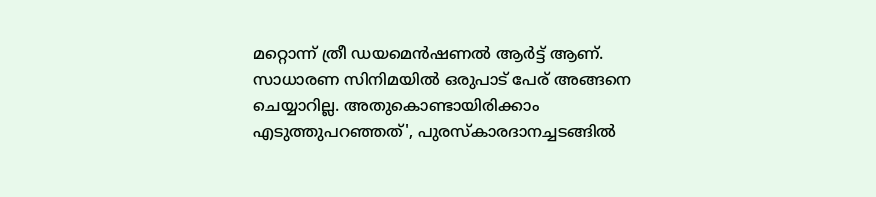മറ്റൊന്ന് ത്രീ ഡയമെന്‍ഷണല്‍ ആര്‍ട്ട് ആണ്. സാധാരണ സിനിമയില്‍ ഒരുപാട് പേര് അങ്ങനെ ചെയ്യാറില്ല. അതുകൊണ്ടായിരിക്കാം എടുത്തുപറഞ്ഞത്', പുരസ്‌കാരദാനച്ചടങ്ങില്‍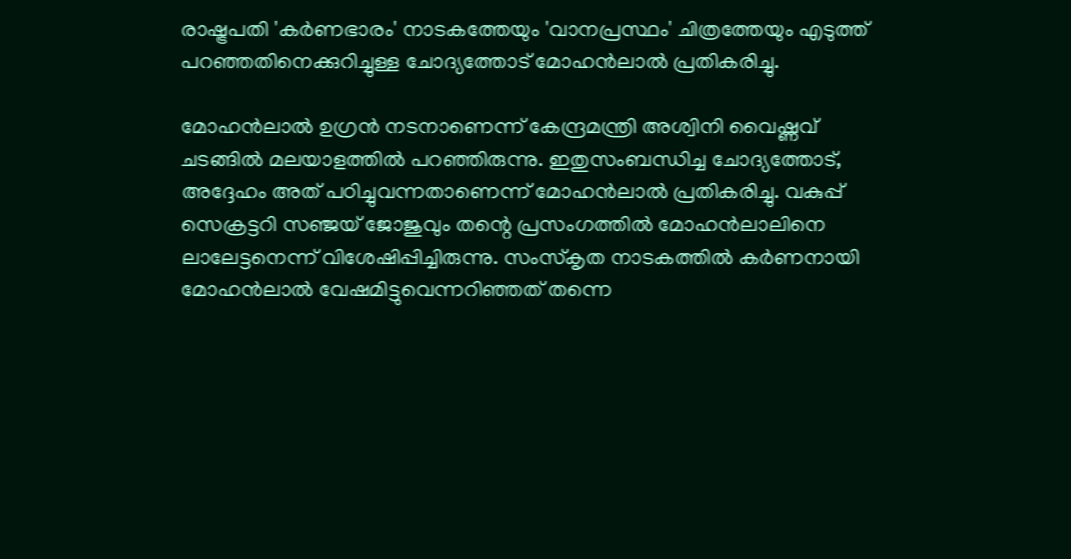രാഷ്ട്രപതി 'കര്‍ണഭാരം' നാടകത്തേയും 'വാനപ്രസ്ഥം' ചിത്രത്തേയും എടുത്ത് പറഞ്ഞതിനെക്കുറിച്ചുള്ള ചോദ്യത്തോട് മോഹന്‍ലാല്‍ പ്രതികരിച്ചു.

മോഹന്‍ലാല്‍ ഉഗ്രന്‍ നടനാണെന്ന് കേന്ദ്രമന്ത്രി അശ്വിനി വൈഷ്ണവ് ചടങ്ങില്‍ മലയാളത്തില്‍ പറഞ്ഞിരുന്നു. ഇതുസംബന്ധിച്ച ചോദ്യത്തോട്, അദ്ദേഹം അത് പഠിച്ചുവന്നതാണെന്ന് മോഹന്‍ലാല്‍ പ്രതികരിച്ചു. വകുപ്പ് സെക്രട്ടറി സഞ്ജയ് ജോജുവും തന്റെ പ്രസംഗത്തില്‍ മോഹന്‍ലാലിനെ ലാലേട്ടനെന്ന് വിശേഷിപ്പിച്ചിരുന്നു. സംസ്‌കൃത നാടകത്തില്‍ കര്‍ണനായി മോഹന്‍ലാല്‍ വേഷമിട്ടുവെന്നറിഞ്ഞത് തന്നെ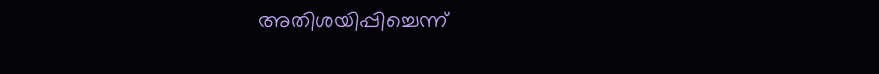അതിശയിപ്പിച്ചെന്ന്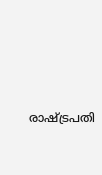രാഷ്ട്രപതി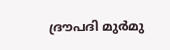ദ്രൗപദി മുര്‍മു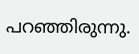പറഞ്ഞിരുന്നു.